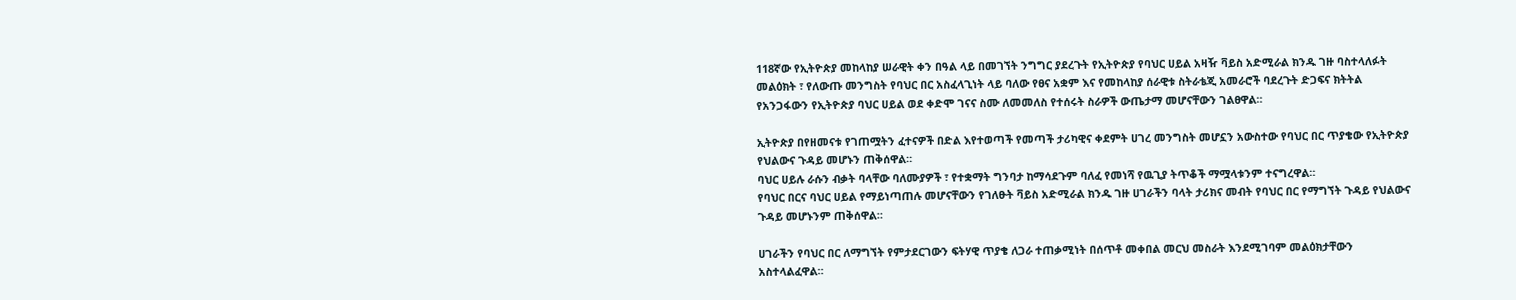118ኛው የኢትዮጵያ መከላከያ ሠራዊት ቀን በዓል ላይ በመገኘት ንግግር ያደረጉት የኢትዮጵያ የባህር ሀይል አዛዥ ቫይስ አድሚራል ክንዱ ገዙ ባስተላለፉት መልዕክት ፣ የለውጡ መንግስት የባህር በር አስፈላጊነት ላይ ባለው የፀና አቋም እና የመከላከያ ሰራዊቱ ስትራቴጂ አመራሮች ባደረጉት ድጋፍና ክትትል የአንጋፋውን የኢትዮጵያ ባህር ሀይል ወደ ቀድሞ ገናና ስሙ ለመመለስ የተሰሩት ስራዎች ውጤታማ መሆናቸውን ገልፀዋል።

ኢትዮጵያ በየዘመናቱ የገጠሟትን ፈተናዎች በድል እየተወጣች የመጣች ታሪካዊና ቀደምት ሀገረ መንግስት መሆኗን አውስተው የባህር በር ጥያቄው የኢትዮጵያ የህልውና ጉዳይ መሆኑን ጠቅሰዋል።
ባህር ሀይሉ ራሱን ብቃት ባላቸው ባለሙያዎች ፣ የተቋማት ግንባታ ከማሳደጉም ባለፈ የመነሻ የዉጊያ ትጥቆች ማሟላቱንም ተናግረዋል።
የባህር በርና ባህር ሀይል የማይነጣጠሉ መሆናቸውን የገለፁት ቫይስ አድሚራል ክንዱ ገዙ ሀገራችን ባላት ታሪክና መብት የባህር በር የማግኘት ጉዳይ የህልውና ጉዳይ መሆኑንም ጠቅሰዋል።

ሀገራችን የባህር በር ለማግኘት የምታደርገውን ፍትሃዊ ጥያቄ ለጋራ ተጠቃሚነት በሰጥቶ መቀበል መርህ መስራት እንደሚገባም መልዕክታቸውን አስተላልፈዋል።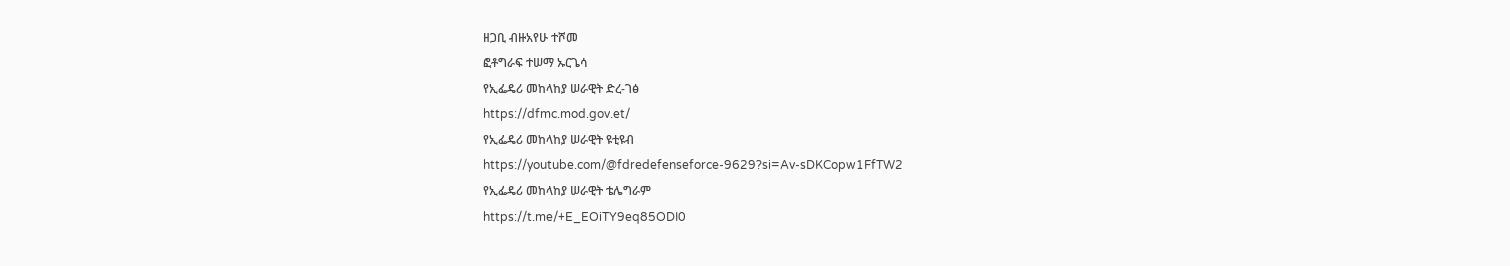ዘጋቢ ብዙአየሁ ተሾመ
ፎቶግራፍ ተሠማ ኡርጌሳ
የኢፌዴሪ መከላከያ ሠራዊት ድረ-ገፅ
https://dfmc.mod.gov.et/
የኢፌዴሪ መከላከያ ሠራዊት ዩቲዩብ
https://youtube.com/@fdredefenseforce-9629?si=Av-sDKCopw1FfTW2
የኢፌዴሪ መከላከያ ሠራዊት ቴሌግራም
https://t.me/+E_EOiTY9eq85ODI0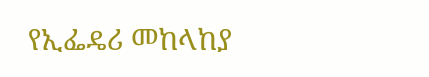የኢፌዴሪ መከላከያ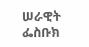ሠራዊት ፌስቡክ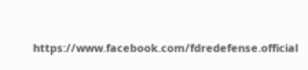https://www.facebook.com/fdredefense.official